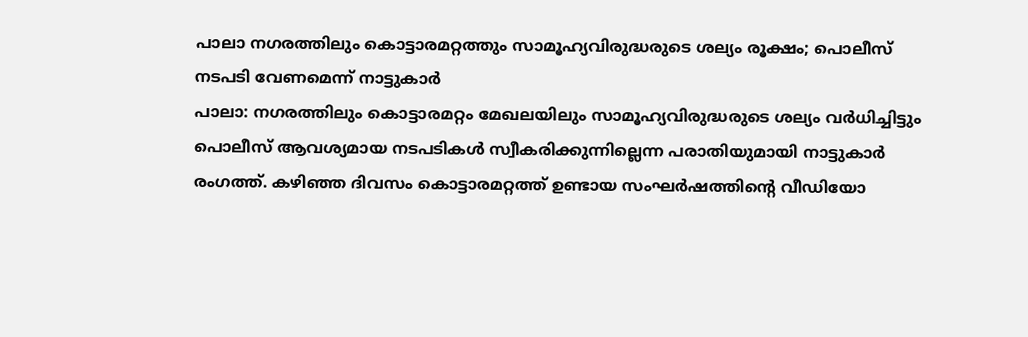പാലാ നഗരത്തിലും കൊട്ടാരമറ്റത്തും സാമൂഹ്യവിരുദ്ധരുടെ ശല്യം രൂക്ഷം; പൊലീസ് നടപടി വേണമെന്ന് നാട്ടുകാർ
പാലാ: നഗരത്തിലും കൊട്ടാരമറ്റം മേഖലയിലും സാമൂഹ്യവിരുദ്ധരുടെ ശല്യം വർധിച്ചിട്ടും പൊലീസ് ആവശ്യമായ നടപടികൾ സ്വീകരിക്കുന്നില്ലെന്ന പരാതിയുമായി നാട്ടുകാർ രംഗത്ത്. കഴിഞ്ഞ ദിവസം കൊട്ടാരമറ്റത്ത് ഉണ്ടായ സംഘർഷത്തിന്റെ വീഡിയോ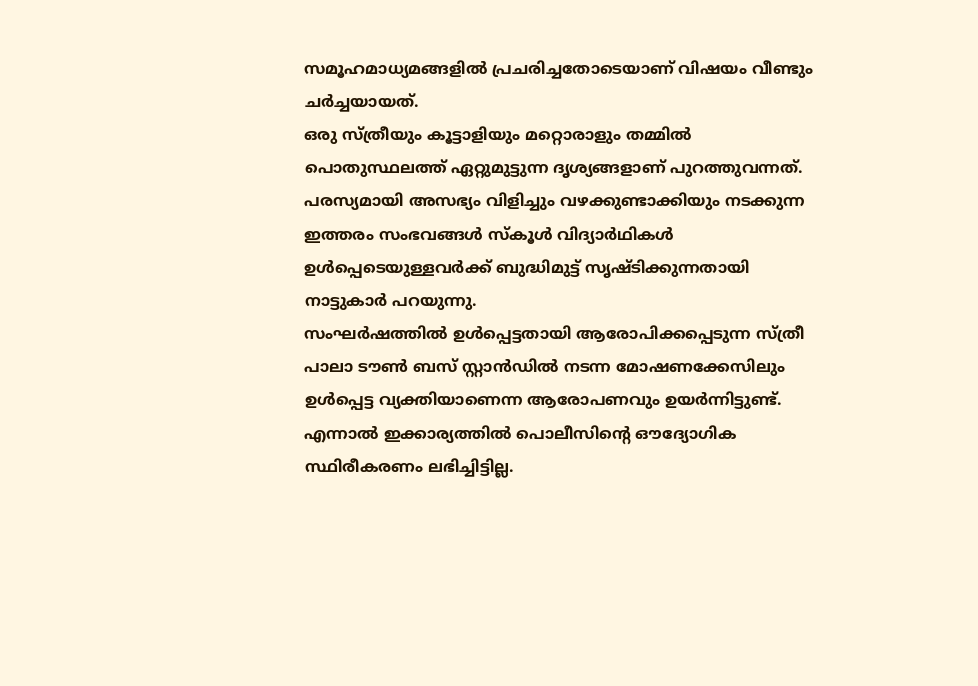സമൂഹമാധ്യമങ്ങളിൽ പ്രചരിച്ചതോടെയാണ് വിഷയം വീണ്ടും ചർച്ചയായത്.
ഒരു സ്ത്രീയും കൂട്ടാളിയും മറ്റൊരാളും തമ്മിൽ പൊതുസ്ഥലത്ത് ഏറ്റുമുട്ടുന്ന ദൃശ്യങ്ങളാണ് പുറത്തുവന്നത്. പരസ്യമായി അസഭ്യം വിളിച്ചും വഴക്കുണ്ടാക്കിയും നടക്കുന്ന ഇത്തരം സംഭവങ്ങൾ സ്കൂൾ വിദ്യാർഥികൾ ഉൾപ്പെടെയുള്ളവർക്ക് ബുദ്ധിമുട്ട് സൃഷ്ടിക്കുന്നതായി നാട്ടുകാർ പറയുന്നു.
സംഘർഷത്തിൽ ഉൾപ്പെട്ടതായി ആരോപിക്കപ്പെടുന്ന സ്ത്രീ പാലാ ടൗൺ ബസ് സ്റ്റാൻഡിൽ നടന്ന മോഷണക്കേസിലും ഉൾപ്പെട്ട വ്യക്തിയാണെന്ന ആരോപണവും ഉയർന്നിട്ടുണ്ട്. എന്നാൽ ഇക്കാര്യത്തിൽ പൊലീസിന്റെ ഔദ്യോഗിക സ്ഥിരീകരണം ലഭിച്ചിട്ടില്ല.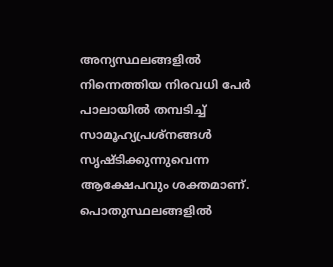അന്യസ്ഥലങ്ങളിൽ നിന്നെത്തിയ നിരവധി പേർ പാലായിൽ തമ്പടിച്ച് സാമൂഹ്യപ്രശ്നങ്ങൾ സൃഷ്ടിക്കുന്നുവെന്ന ആക്ഷേപവും ശക്തമാണ്. പൊതുസ്ഥലങ്ങളിൽ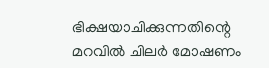ഭിക്ഷയാചിക്കുന്നതിന്റെ മറവിൽ ചിലർ മോഷണം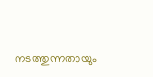നടത്തുന്നതായും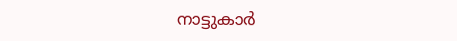നാട്ടുകാർ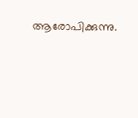ആരോപിക്കുന്നു.